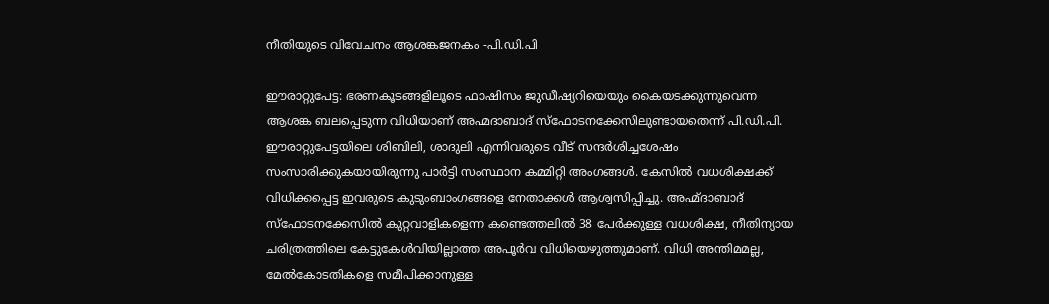നീതിയുടെ വിവേചനം ആശങ്കജനകം -പി.ഡി.പി

ഈരാറ്റുപേട്ട: ഭരണകൂടങ്ങളിലൂടെ ഫാഷിസം ജുഡീഷ്യറിയെയും കൈയടക്കുന്നുവെന്ന ആശങ്ക ബലപ്പെടുന്ന വിധിയാണ് അഹ്മദാബാദ് സ്ഫോടനക്കേസിലുണ്ടായതെന്ന് പി.ഡി.പി. ഈരാറ്റുപേട്ടയിലെ ശിബിലി, ശാദുലി എന്നിവരുടെ വീട് സന്ദർശിച്ചശേഷം സംസാരിക്കുകയായിരുന്നു പാർട്ടി സംസ്ഥാന കമ്മിറ്റി അംഗങ്ങൾ. കേസില്‍ വധശിക്ഷക്ക് വിധിക്കപ്പെട്ട ഇവരുടെ കുടുംബാംഗങ്ങളെ നേതാക്കൾ ആശ്വസിപ്പിച്ചു. അഹ്മ്ദാബാദ് സ്ഫോടനക്കേസില്‍ കുറ്റവാളികളെന്ന കണ്ടെത്തലില്‍ 38 പേര്‍ക്കുള്ള വധശിക്ഷ, നീതിന്യായ ചരിത്രത്തിലെ കേട്ടുകേള്‍വിയില്ലാത്ത അപൂര്‍വ വിധിയെഴുത്തുമാണ്. വിധി അന്തിമമല്ല, മേല്‍കോടതികളെ സമീപിക്കാനുള്ള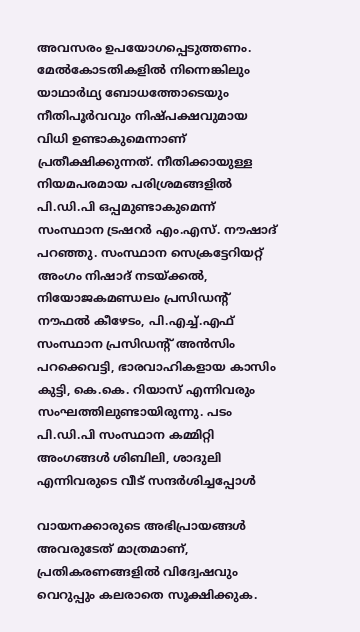അവസരം ഉപയോഗപ്പെടുത്തണം. മേൽകോടതികളിൽ നിന്നെങ്കിലും യാഥാർഥ്യ ബോധത്തോടെയും നീതിപൂര്‍വവും നിഷ്പക്ഷവുമായ വിധി ഉണ്ടാകുമെന്നാണ് പ്രതീക്ഷിക്കുന്നത്. നീതിക്കായുള്ള നിയമപരമായ പരിശ്രമങ്ങളില്‍ പി.ഡി.പി ഒപ്പമുണ്ടാകുമെന്ന് സംസ്ഥാന ട്രഷറര്‍ എം.എസ്‌. നൗഷാദ് പറഞ്ഞു. സംസ്ഥാന സെക്രട്ടേറിയറ്റ് അംഗം നിഷാദ് നടയ്ക്കല്‍, നിയോജകമണ്ഡലം പ്രസിഡന്‍റ് നൗഫല്‍ കീഴേടം, പി.എച്ച്.എഫ് സംസ്ഥാന പ്രസിഡന്‍റ് അന്‍സിം പറക്കെവട്ടി, ഭാരവാഹികളായ കാസിം കുട്ടി, കെ.കെ. റിയാസ് എന്നിവരും സംഘത്തിലുണ്ടായിരുന്നു. പടം പി.ഡി.പി സംസ്ഥാന കമ്മിറ്റി അംഗങ്ങൾ ശിബിലി, ശാദുലി എന്നിവരുടെ വീട് സന്ദർശിച്ചപ്പോൾ

വായനക്കാരുടെ അഭിപ്രായങ്ങള്‍ അവരുടേത് മാത്രമാണ്, പ്രതികരണങ്ങളിൽ വിദ്വേഷവും വെറുപ്പും കലരാതെ സൂക്ഷിക്കുക.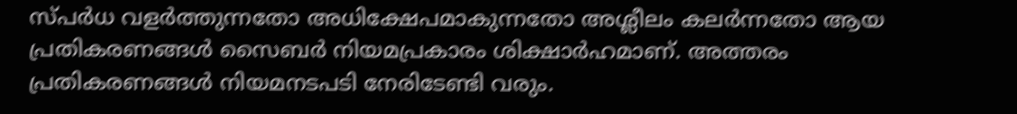സ്പർധ വളർത്തുന്നതോ അധിക്ഷേപമാകുന്നതോ അശ്ലീലം കലർന്നതോ ആയ പ്രതികരണങ്ങൾ സൈബർ നിയമപ്രകാരം ശിക്ഷാർഹമാണ്. അത്തരം പ്രതികരണങ്ങൾ നിയമനടപടി നേരിടേണ്ടി വരും.